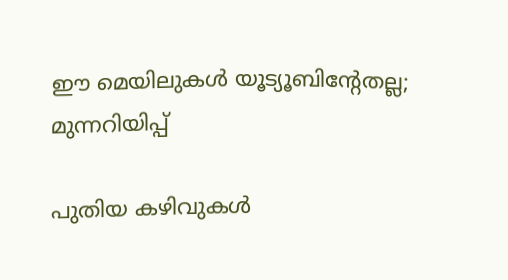ഈ മെയിലുകള്‍ യൂട്യൂബിന്റേതല്ല; മുന്നറിയിപ്പ്‌

പുതിയ കഴിവുകള്‍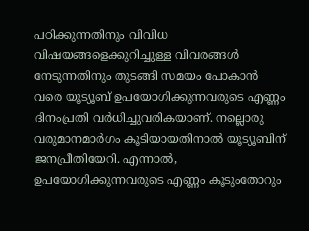പഠിക്കുന്നതിനും വിവിധ വിഷയങ്ങളെക്കുറിച്ചുള്ള വിവരങ്ങള്‍ നേടുന്നതിനും തുടങ്ങി സമയം പോകാന്‍ വരെ യൂട്യൂബ് ഉപയോഗിക്കുന്നവരുടെ എണ്ണം ദിനംപ്രതി വര്‍ധിച്ചുവരികയാണ്. നല്ലൊരു വരുമാനമാര്‍ഗം കൂടിയായതിനാല്‍ യൂട്യൂബിന് ജനപ്രീതിയേറി. എന്നാല്‍, ഉപയോഗിക്കുന്നവരുടെ എണ്ണം കൂടുംതോറും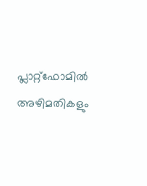പ്ലാറ്റ്ഫോമില്‍ അഴിമതികളും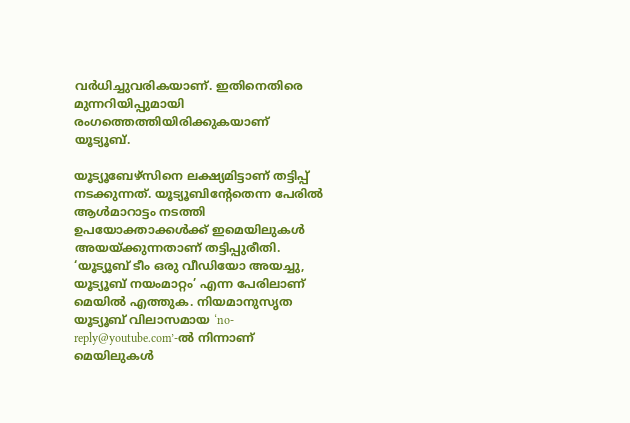വര്‍ധിച്ചുവരികയാണ്. ഇതിനെതിരെ മുന്നറിയിപ്പുമായി രംഗത്തെത്തിയിരിക്കുകയാണ് യൂട്യൂബ്.

യൂട്യൂബേഴ്‌സിനെ ലക്ഷ്യമിട്ടാണ് തട്ടിപ്പ് നടക്കുന്നത്. യൂട്യൂബിന്റേതെന്ന പേരില്‍ ആള്‍മാറാട്ടം നടത്തി ഉപയോക്താക്കള്‍ക്ക് ഇമെയിലുകള്‍ അയയ്ക്കുന്നതാണ് തട്ടിപ്പുരീതി. ‘യൂട്യൂബ് ടീം ഒരു വീഡിയോ അയച്ചു, യൂട്യൂബ് നയംമാറ്റം’ എന്ന പേരിലാണ് മെയില്‍ എത്തുക. നിയമാനുസൃത യൂട്യൂബ് വിലാസമായ ‘no-reply@youtube.com’-ല്‍ നിന്നാണ് മെയിലുകള്‍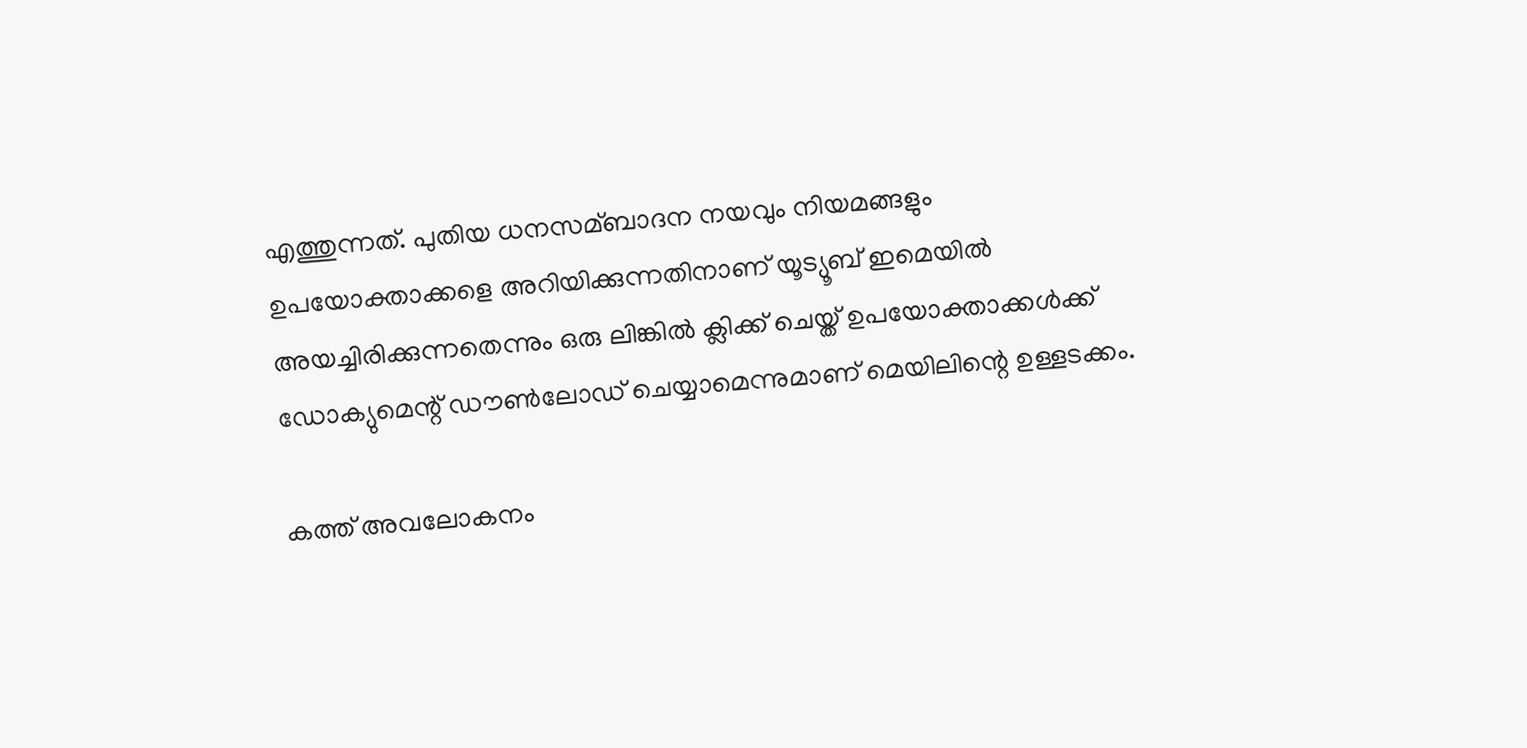എത്തുന്നത്. പുതിയ ധനസമ്ബാദന നയവും നിയമങ്ങളും ഉപയോക്താക്കളെ അറിയിക്കുന്നതിനാണ് യൂട്യൂബ് ഇമെയില്‍ അയച്ചിരിക്കുന്നതെന്നും ഒരു ലിങ്കില്‍ ക്ലിക്ക് ചെയ്ത് ഉപയോക്താക്കള്‍ക്ക് ഡോക്യുമെന്റ് ഡൗണ്‍ലോഡ് ചെയ്യാമെന്നുമാണ് മെയിലിന്റെ ഉള്ളടക്കം.

കത്ത് അവലോകനം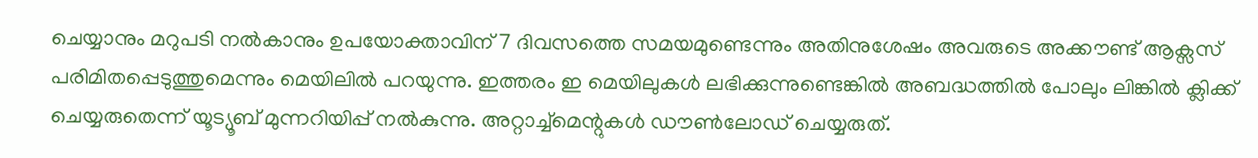ചെയ്യാനും മറുപടി നല്‍കാനും ഉപയോക്താവിന് 7 ദിവസത്തെ സമയമുണ്ടെന്നും അതിനുശേഷം അവരുടെ അക്കൗണ്ട് ആക്സസ് പരിമിതപ്പെടുത്തുമെന്നും മെയിലില്‍ പറയുന്നു. ഇത്തരം ഇ മെയിലുകള്‍ ലഭിക്കുന്നുണ്ടെങ്കില്‍ അബദ്ധത്തില്‍ പോലും ലിങ്കില്‍ ക്ലിക്ക് ചെയ്യരുതെന്ന് യൂട്യൂബ് മുന്നറിയിപ്പ് നല്‍കുന്നു. അറ്റാച്ച്മെന്റുകള്‍ ഡൗണ്‍ലോഡ് ചെയ്യരുത്.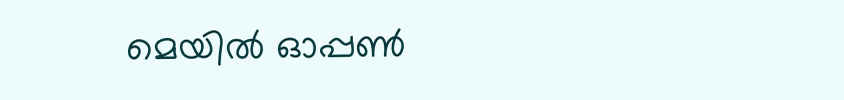മെയില്‍ ഓപ്പണ്‍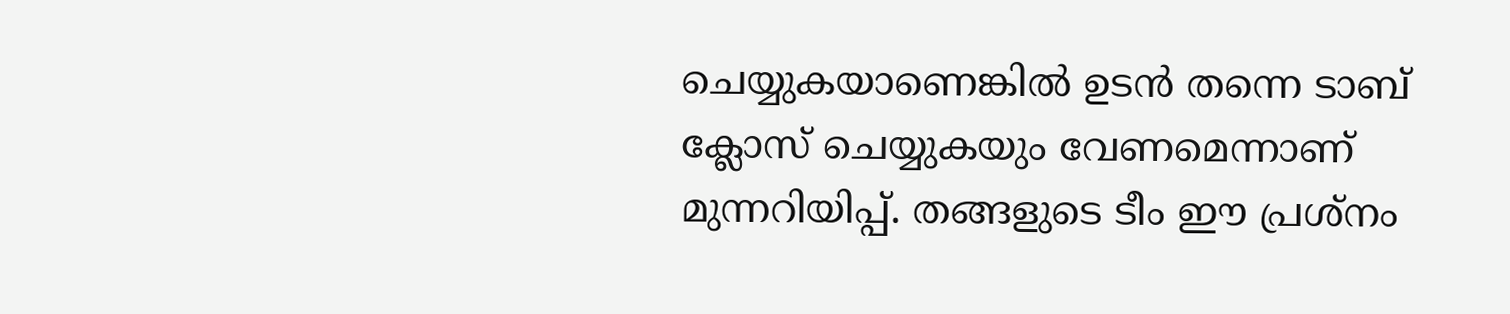ചെയ്യുകയാണെങ്കില്‍ ഉടന്‍ തന്നെ ടാബ് ക്ലോസ് ചെയ്യുകയും വേണമെന്നാണ് മുന്നറിയിപ്പ്. തങ്ങളുടെ ടീം ഈ പ്രശ്‌നം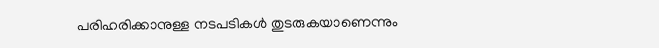പരിഹരിക്കാനുള്ള നടപടികള്‍ തുടരുകയാണെന്നും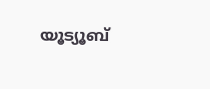യൂട്യൂബ്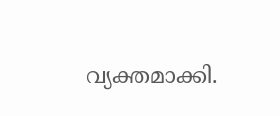വ്യക്തമാക്കി.